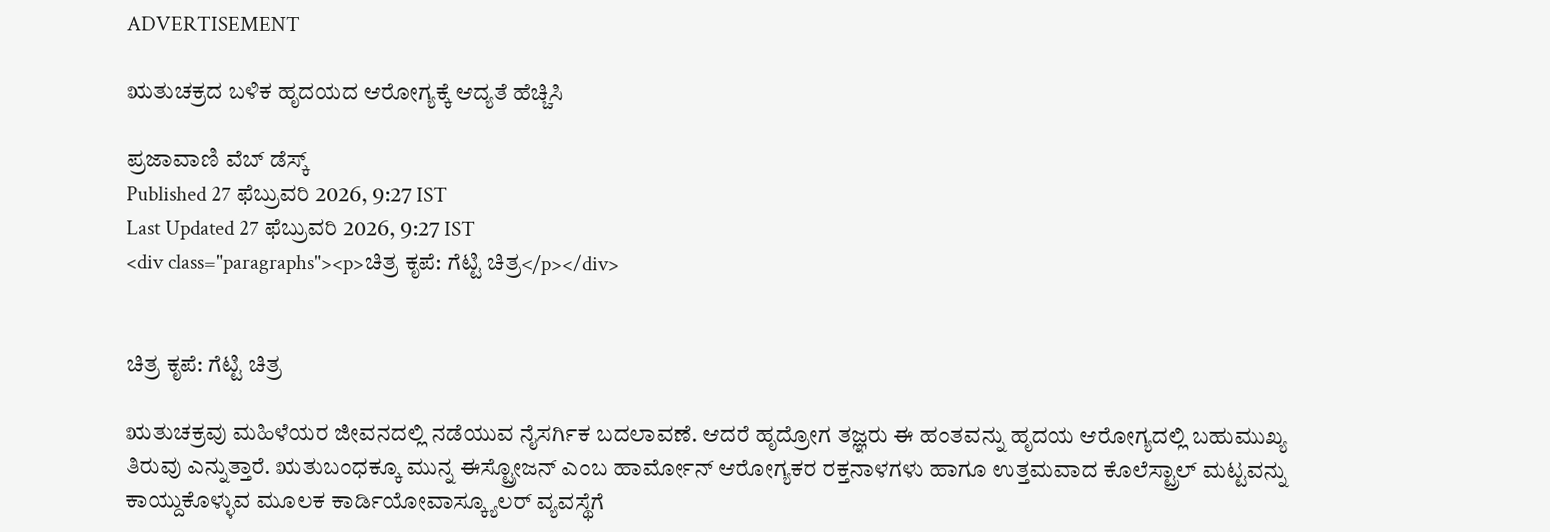ADVERTISEMENT

ಋತುಚಕ್ರದ ಬಳಿಕ ಹೃದಯದ ಆರೋಗ್ಯಕ್ಕೆ ಆದ್ಯತೆ ಹೆಚ್ಚಿಸಿ

ಪ್ರಜಾವಾಣಿ ವೆಬ್‌ ಡೆಸ್ಕ್‌
Published 27 ಫೆಬ್ರುವರಿ 2026, 9:27 IST
Last Updated 27 ಫೆಬ್ರುವರಿ 2026, 9:27 IST
<div class="paragraphs"><p>ಚಿತ್ರ ಕೃಪೆ: ಗೆಟ್ಟಿ ಚಿತ್ರ</p></div>


ಚಿತ್ರ ಕೃಪೆ: ಗೆಟ್ಟಿ ಚಿತ್ರ

ಋತುಚಕ್ರವು ಮಹಿಳೆಯರ ಜೀವನದಲ್ಲಿ ನಡೆಯುವ ನೈಸರ್ಗಿಕ ಬದಲಾವಣೆ. ಆದರೆ ಹೃದ್ರೋಗ ತಜ್ಞರು ಈ ಹಂತವನ್ನು ಹೃದಯ ಆರೋಗ್ಯದಲ್ಲಿ ಬಹುಮುಖ್ಯ ತಿರುವು ಎನ್ನುತ್ತಾರೆ. ಋತುಬಂಧಕ್ಕೂ ಮುನ್ನ ಈಸ್ಟ್ರೋಜನ್ ಎಂಬ ಹಾರ್ಮೋನ್‌ ಆರೋಗ್ಯಕರ ರಕ್ತನಾಳಗಳು ಹಾಗೂ ಉತ್ತಮವಾದ ಕೊಲೆಸ್ಟ್ರಾಲ್‌ ಮಟ್ಟವನ್ನು ಕಾಯ್ದುಕೊಳ್ಳುವ ಮೂಲಕ ಕಾರ್ಡಿಯೋವಾಸ್ಕ್ಯೂಲರ್ ವ್ಯವಸ್ಥೆಗೆ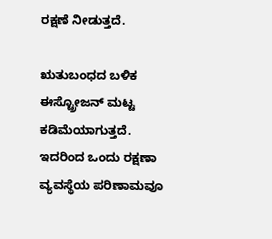ರಕ್ಷಣೆ ನೀಡುತ್ತದೆ.

ಋತುಬಂಧದ ಬಳಿಕ ಈಸ್ಟ್ರೋಜನ್‌ ಮಟ್ಟ ಕಡಿಮೆಯಾಗುತ್ತದೆ. ಇದರಿಂದ ಒಂದು ರಕ್ಷಣಾ ವ್ಯವಸ್ಥೆಯ ಪರಿಣಾಮವೂ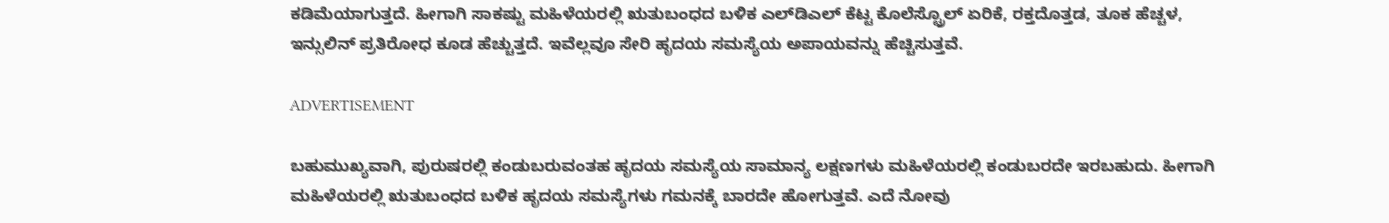ಕಡಿಮೆಯಾಗುತ್ತದೆ. ಹೀಗಾಗಿ ಸಾಕಷ್ಟು ಮಹಿಳೆಯರಲ್ಲಿ ಋತುಬಂಧದ ಬಳಿಕ ಎಲ್‌ಡಿಎಲ್‌ ಕೆಟ್ಟ ಕೊಲೆಸ್ಟ್ರೊಲ್‌ ಏರಿಕೆ, ರಕ್ತದೊತ್ತಡ, ತೂಕ ಹೆಚ್ಚಳ, ಇನ್ಸುಲಿನ್‌ ಪ್ರತಿರೋಧ ಕೂಡ ಹೆಚ್ಚುತ್ತದೆ. ಇವೆಲ್ಲವೂ ಸೇರಿ ಹೃದಯ ಸಮಸ್ಯೆಯ ಅಪಾಯವನ್ನು ಹೆಚ್ಚಿಸುತ್ತವೆ.

ADVERTISEMENT

ಬಹುಮುಖ್ಯವಾಗಿ, ಪುರುಷರಲ್ಲಿ ಕಂಡುಬರುವಂತಹ ಹೃದಯ ಸಮಸ್ಯೆಯ ಸಾಮಾನ್ಯ ಲಕ್ಷಣಗಳು ಮಹಿಳೆಯರಲ್ಲಿ ಕಂಡುಬರದೇ ಇರಬಹುದು. ಹೀಗಾಗಿ ಮಹಿಳೆಯರಲ್ಲಿ ಋತುಬಂಧದ ಬಳಿಕ ಹೃದಯ ಸಮಸ್ಯೆಗಳು ಗಮನಕ್ಕೆ ಬಾರದೇ ಹೋಗುತ್ತವೆ. ಎದೆ ನೋವು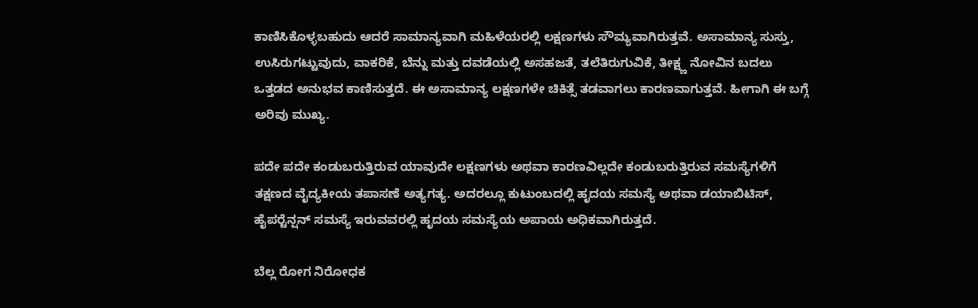ಕಾಣಿಸಿಕೊಳ್ಳಬಹುದು ಆದರೆ ಸಾಮಾನ್ಯವಾಗಿ ಮಹಿಳೆಯರಲ್ಲಿ ಲಕ್ಷಣಗಳು ಸೌಮ್ಯವಾಗಿರುತ್ತವೆ. ಅಸಾಮಾನ್ಯ ಸುಸ್ತು, ಉಸಿರುಗಟ್ಟುವುದು, ವಾಕರಿಕೆ, ಬೆನ್ನು ಮತ್ತು ದವಡೆಯಲ್ಲಿ ಅಸಹಜತೆ, ತಲೆತಿರುಗುವಿಕೆ, ತೀಕ್ಷ್ಣ ನೋವಿನ ಬದಲು ಒತ್ತಡದ ಅನುಭವ ಕಾಣಿಸುತ್ತದೆ. ಈ ಅಸಾಮಾನ್ಯ ಲಕ್ಷಣಗಳೇ ಚಿಕಿತ್ಸೆ ತಡವಾಗಲು ಕಾರಣವಾಗುತ್ತವೆ. ಹೀಗಾಗಿ ಈ ಬಗ್ಗೆ ಅರಿವು ಮುಖ್ಯ.

ಪದೇ ಪದೇ ಕಂಡುಬರುತ್ತಿರುವ ಯಾವುದೇ ಲಕ್ಷಣಗಳು ಅಥವಾ ಕಾರಣವಿಲ್ಲದೇ ಕಂಡುಬರುತ್ತಿರುವ ಸಮಸ್ಯೆಗಳಿಗೆ ತಕ್ಷಣದ ವೈದ್ಯಕೀಯ ತಪಾಸಣೆ ಅತ್ಯಗತ್ಯ. ಅದರಲ್ಲೂ ಕುಟುಂಬದಲ್ಲಿ ಹೃದಯ ಸಮಸ್ಯೆ ಅಥವಾ ಡಯಾಬಿಟಿಸ್‌, ಹೈಪರ್‍ಟೆನ್ಷನ್‌ ಸಮಸ್ಯೆ ಇರುವವರಲ್ಲಿ ಹೃದಯ ಸಮಸ್ಯೆಯ ಅಪಾಯ ಅಧಿಕವಾಗಿರುತ್ತದೆ.

ಬೆಲ್ಲ ರೋಗ ನಿರೋಧಕ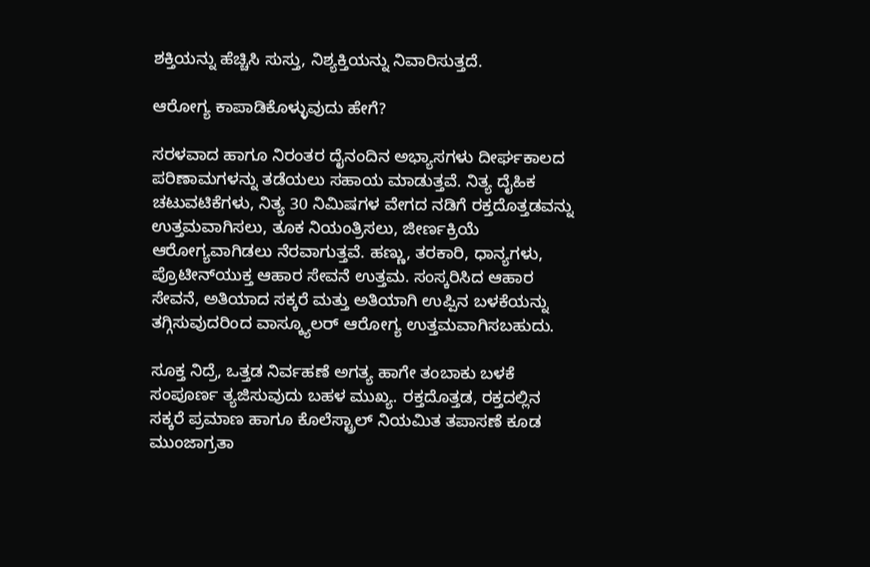ಶಕ್ತಿಯನ್ನು ಹೆಚ್ಚಿಸಿ ಸುಸ್ತು, ನಿಶ್ಯಕ್ತಿಯನ್ನು ನಿವಾರಿಸುತ್ತದೆ.

ಆರೋಗ್ಯ ಕಾಪಾಡಿಕೊಳ್ಳುವುದು ಹೇಗೆ?

ಸರಳವಾದ ಹಾಗೂ ನಿರಂತರ ದೈನಂದಿನ ಅಭ್ಯಾಸಗಳು ದೀರ್ಘಕಾಲದ ಪರಿಣಾಮಗಳನ್ನು ತಡೆಯಲು ಸಹಾಯ ಮಾಡುತ್ತವೆ. ನಿತ್ಯ ದೈಹಿಕ ಚಟುವಟಿಕೆಗಳು, ನಿತ್ಯ 30 ನಿಮಿಷಗಳ ವೇಗದ ನಡಿಗೆ ರಕ್ತದೊತ್ತಡವನ್ನು ಉತ್ತಮವಾಗಿಸಲು, ತೂಕ ನಿಯಂತ್ರಿಸಲು, ಜೀರ್ಣಕ್ರಿಯೆ ಆರೋಗ್ಯವಾಗಿಡಲು ನೆರವಾಗುತ್ತವೆ. ಹಣ್ಣು, ತರಕಾರಿ, ಧಾನ್ಯಗಳು, ಪ್ರೊಟೀನ್‌ಯುಕ್ತ ಆಹಾರ ಸೇವನೆ ಉತ್ತಮ. ಸಂಸ್ಕರಿಸಿದ ಆಹಾರ ಸೇವನೆ, ಅತಿಯಾದ ಸಕ್ಕರೆ ಮತ್ತು ಅತಿಯಾಗಿ ಉಪ್ಪಿನ ಬಳಕೆಯನ್ನು ತಗ್ಗಿಸುವುದರಿಂದ ವಾಸ್ಕ್ಯೂಲರ್ ಆರೋಗ್ಯ ಉತ್ತಮವಾಗಿಸಬಹುದು.

ಸೂಕ್ತ ನಿದ್ರೆ, ಒತ್ತಡ ನಿರ್ವಹಣೆ ಅಗತ್ಯ ಹಾಗೇ ತಂಬಾಕು ಬಳಕೆ ಸಂಪೂರ್ಣ ತ್ಯಜಿಸುವುದು ಬಹಳ ಮುಖ್ಯ. ರಕ್ತದೊತ್ತಡ, ರಕ್ತದಲ್ಲಿನ ಸಕ್ಕರೆ ಪ್ರಮಾಣ ಹಾಗೂ ಕೊಲೆಸ್ಟ್ರಾಲ್‌ ನಿಯಮಿತ ತಪಾಸಣೆ ಕೂಡ ಮುಂಜಾಗ್ರತಾ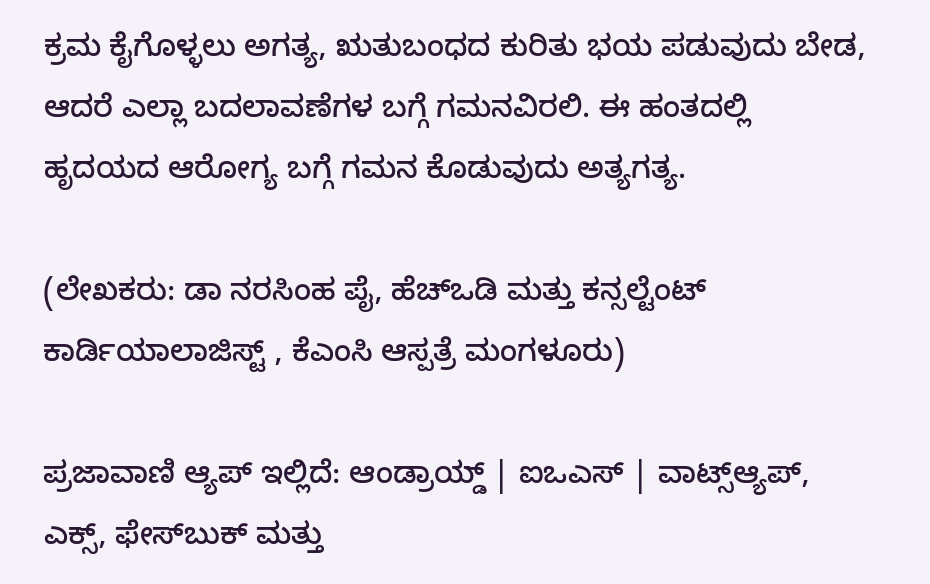ಕ್ರಮ ಕೈಗೊಳ್ಳಲು ಅಗತ್ಯ, ಋತುಬಂಧದ ಕುರಿತು ಭಯ ಪಡುವುದು ಬೇಡ, ಆದರೆ ಎಲ್ಲಾ ಬದಲಾವಣೆಗಳ ಬಗ್ಗೆ ಗಮನವಿರಲಿ. ಈ ಹಂತದಲ್ಲಿ ಹೃದಯದ ಆರೋಗ್ಯ ಬಗ್ಗೆ ಗಮನ ಕೊಡುವುದು ಅತ್ಯಗತ್ಯ.

(ಲೇಖಕರು: ಡಾ ನರಸಿಂಹ ಪೈ, ಹೆಚ್‌ಒಡಿ ಮತ್ತು ಕನ್ಸಲ್ಟೆಂಟ್‌ ಕಾರ್ಡಿಯಾಲಾಜಿಸ್ಟ್‌ , ಕೆಎಂಸಿ ಆಸ್ಪತ್ರೆ ಮಂಗಳೂರು)

ಪ್ರಜಾವಾಣಿ ಆ್ಯಪ್ ಇಲ್ಲಿದೆ: ಆಂಡ್ರಾಯ್ಡ್ | ಐಒಎಸ್ | ವಾಟ್ಸ್ಆ್ಯಪ್, ಎಕ್ಸ್, ಫೇಸ್‌ಬುಕ್ ಮತ್ತು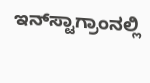ಇನ್‌ಸ್ಟಾಗ್ರಾಂನಲ್ಲಿ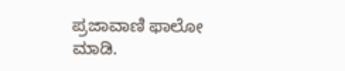ಪ್ರಜಾವಾಣಿ ಫಾಲೋ ಮಾಡಿ.